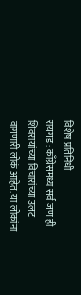विशेष प्रतिनिधी
रायगड : काँग्रेसमध्य सर्व जण ही शिवरायांच्या विचारांच्या उलट वागणारी लोकं आहेत. या लोकांना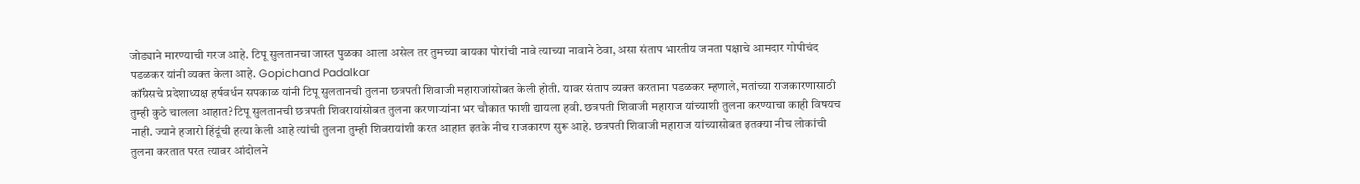जोड्याने मारण्याची गरज आहे. टिपू सुलतानचा जास्त पुळका आला असेल तर तुमच्या बायका पोरांची नावे त्याच्या नावाने ठेवा, असा संताप भारतीय जनता पक्षाचे आमदार गोपीचंद पडळकर यांनी व्यक्त केला आहे. Gopichand Padalkar
कॉंग्रेसचे प्रदेशाध्यक्ष हर्षवर्धन सपकाळ यांनी टिपू सुलतानची तुलना छत्रपती शिवाजी महाराजांसोबत केली होती. यावर संताप व्यक्त करताना पडळकर म्हणाले, मतांच्या राजकारणासाठी तुम्ही कुठे चालला आहात?टिपू सुलतानची छत्रपती शिवरायांसोबत तुलना करणाऱ्यांना भर चौकात फाशी द्यायला हवी. छत्रपती शिवाजी महाराज यांच्याशी तुलना करण्याचा काही विषयच नाही. ज्याने हजारो हिंदूंची हत्या केली आहे त्यांची तुलना तुम्ही शिवरायांशी करत आहात इतके नीच राजकारण सुरू आहे. छत्रपती शिवाजी महाराज यांच्यासोबत इतक्या नीच लोकांची तुलना करतात परत त्यावर आंदोलने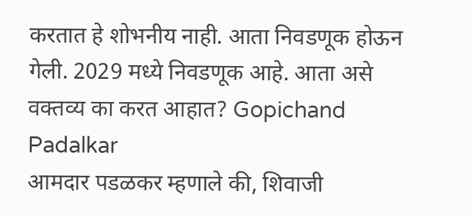करतात हे शोभनीय नाही. आता निवडणूक होऊन गेली. 2029 मध्ये निवडणूक आहे. आता असे वक्तव्य का करत आहात? Gopichand Padalkar
आमदार पडळकर म्हणाले की, शिवाजी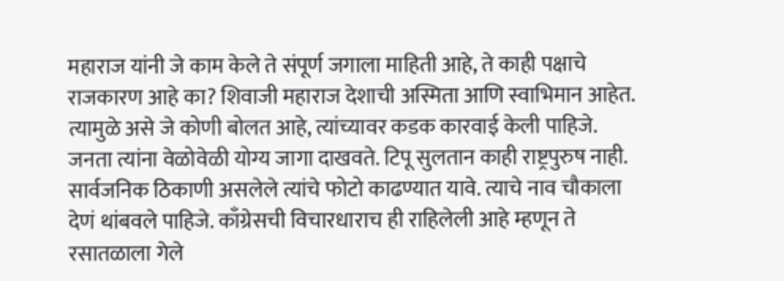महाराज यांनी जे काम केले ते संपूर्ण जगाला माहिती आहे, ते काही पक्षाचे राजकारण आहे का? शिवाजी महाराज देशाची अस्मिता आणि स्वाभिमान आहेत. त्यामुळे असे जे कोणी बोलत आहे, त्यांच्यावर कडक कारवाई केली पाहिजे. जनता त्यांना वेळोवेळी योग्य जागा दाखवते. टिपू सुलतान काही राष्ट्रपुरुष नाही. सार्वजनिक ठिकाणी असलेले त्यांचे फोटो काढण्यात यावे. त्याचे नाव चौकाला देणं थांबवले पाहिजे. काँग्रेसची विचारधाराच ही राहिलेली आहे म्हणून ते रसातळाला गेले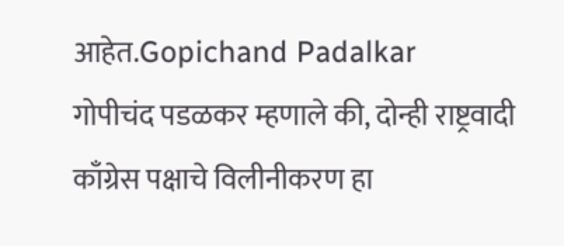आहेत.Gopichand Padalkar
गोपीचंद पडळकर म्हणाले की, दोन्ही राष्ट्रवादी काँग्रेस पक्षाचे विलीनीकरण हा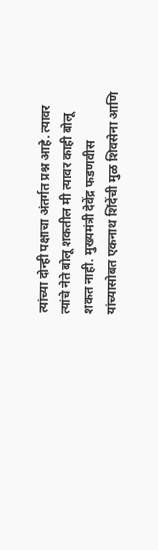त्यांच्या दोन्ही पक्षाचा अंतर्गत प्रश्न आहे. त्यावर त्यांचे नेते बोलू शकतील मी त्यावर काही बोलू शकत नाही. मुख्यमंत्री देवेंद्र फडणवीस यांच्यासोबत एकनाथ शिंदेंची मुळ शिवसेना आणि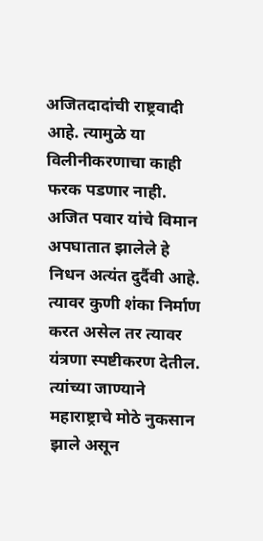अजितदादांची राष्ट्रवादी आहे. त्यामुळे या विलीनीकरणाचा काही फरक पडणार नाही. अजित पवार यांचे विमान अपघातात झालेले हे निधन अत्यंत दुर्दैवी आहे. त्यावर कुणी शंका निर्माण करत असेल तर त्यावर यंत्रणा स्पष्टीकरण देतील. त्यांच्या जाण्याने महाराष्ट्राचे मोठे नुकसान झाले असून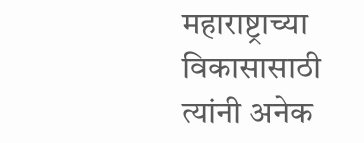महाराष्ट्राच्या विकासासाठी त्यांनी अनेक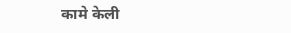कामे केली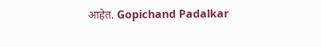आहेत. Gopichand Padalkar